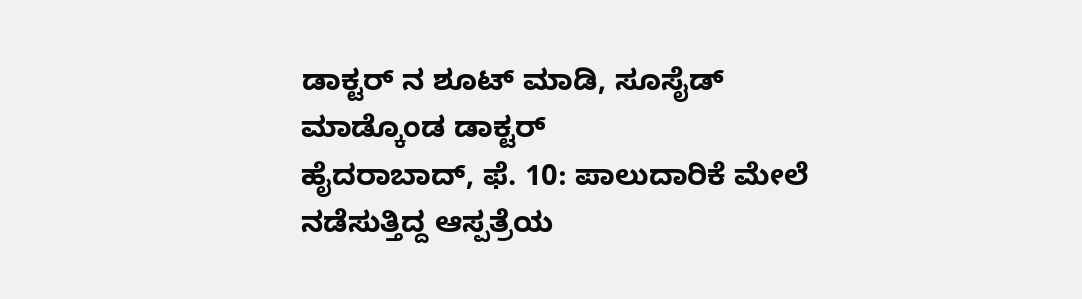ಡಾಕ್ಟರ್ ನ ಶೂಟ್ ಮಾಡಿ, ಸೂಸೈಡ್ ಮಾಡ್ಕೊಂಡ ಡಾಕ್ಟರ್
ಹೈದರಾಬಾದ್, ಫೆ. 10: ಪಾಲುದಾರಿಕೆ ಮೇಲೆ ನಡೆಸುತ್ತಿದ್ದ ಆಸ್ಪತ್ರೆಯ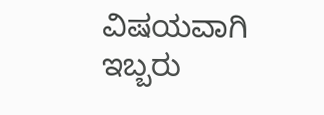ವಿಷಯವಾಗಿ ಇಬ್ಬರು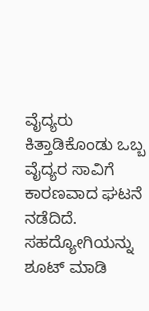ವೈದ್ಯರು ಕಿತ್ತಾಡಿಕೊಂಡು ಒಬ್ಬ ವೈದ್ಯರ ಸಾವಿಗೆ ಕಾರಣವಾದ ಘಟನೆ ನಡೆದಿದೆ. ಸಹದ್ಯೋಗಿಯನ್ನು ಶೂಟ್ ಮಾಡಿ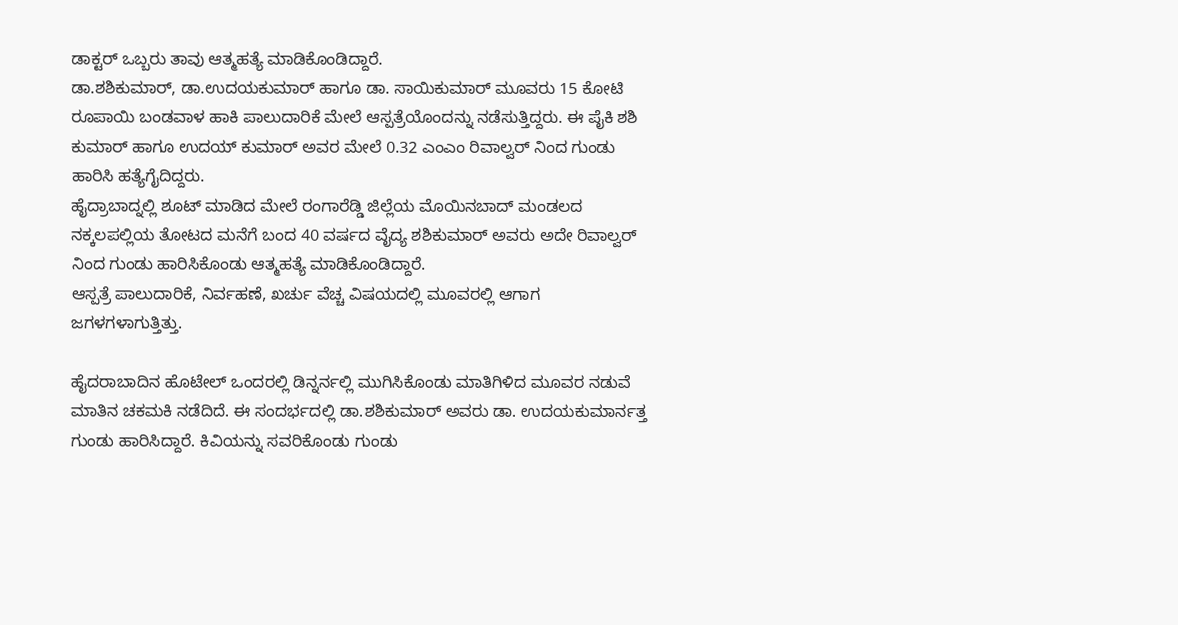ಡಾಕ್ಟರ್ ಒಬ್ಬರು ತಾವು ಆತ್ಮಹತ್ಯೆ ಮಾಡಿಕೊಂಡಿದ್ದಾರೆ.
ಡಾ.ಶಶಿಕುಮಾರ್, ಡಾ.ಉದಯಕುಮಾರ್ ಹಾಗೂ ಡಾ. ಸಾಯಿಕುಮಾರ್ ಮೂವರು 15 ಕೋಟಿ ರೂಪಾಯಿ ಬಂಡವಾಳ ಹಾಕಿ ಪಾಲುದಾರಿಕೆ ಮೇಲೆ ಆಸ್ಪತ್ರೆಯೊಂದನ್ನು ನಡೆಸುತ್ತಿದ್ದರು. ಈ ಪೈಕಿ ಶಶಿ ಕುಮಾರ್ ಹಾಗೂ ಉದಯ್ ಕುಮಾರ್ ಅವರ ಮೇಲೆ 0.32 ಎಂಎಂ ರಿವಾಲ್ವರ್ ನಿಂದ ಗುಂಡು ಹಾರಿಸಿ ಹತ್ಯೆಗೈದಿದ್ದರು.
ಹೈದ್ರಾಬಾದ್ನಲ್ಲಿ ಶೂಟ್ ಮಾಡಿದ ಮೇಲೆ ರಂಗಾರೆಡ್ಡಿ ಜಿಲ್ಲೆಯ ಮೊಯಿನಬಾದ್ ಮಂಡಲದ ನಕ್ಕಲಪಲ್ಲಿಯ ತೋಟದ ಮನೆಗೆ ಬಂದ 40 ವರ್ಷದ ವೈದ್ಯ ಶಶಿಕುಮಾರ್ ಅವರು ಅದೇ ರಿವಾಲ್ವರ್ ನಿಂದ ಗುಂಡು ಹಾರಿಸಿಕೊಂಡು ಆತ್ಮಹತ್ಯೆ ಮಾಡಿಕೊಂಡಿದ್ದಾರೆ.
ಆಸ್ಪತ್ರೆ ಪಾಲುದಾರಿಕೆ, ನಿರ್ವಹಣೆ, ಖರ್ಚು ವೆಚ್ಚ ವಿಷಯದಲ್ಲಿ ಮೂವರಲ್ಲಿ ಆಗಾಗ ಜಗಳಗಳಾಗುತ್ತಿತ್ತು.

ಹೈದರಾಬಾದಿನ ಹೊಟೇಲ್ ಒಂದರಲ್ಲಿ ಡಿನ್ನರ್ನಲ್ಲಿ ಮುಗಿಸಿಕೊಂಡು ಮಾತಿಗಿಳಿದ ಮೂವರ ನಡುವೆ ಮಾತಿನ ಚಕಮಕಿ ನಡೆದಿದೆ. ಈ ಸಂದರ್ಭದಲ್ಲಿ ಡಾ.ಶಶಿಕುಮಾರ್ ಅವರು ಡಾ. ಉದಯಕುಮಾರ್ನತ್ತ ಗುಂಡು ಹಾರಿಸಿದ್ದಾರೆ. ಕಿವಿಯನ್ನು ಸವರಿಕೊಂಡು ಗುಂಡು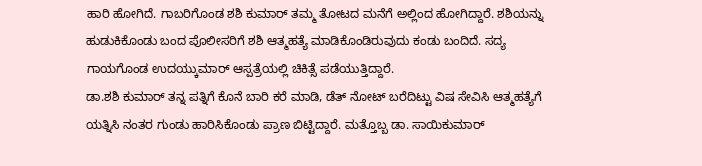ಹಾರಿ ಹೋಗಿದೆ. ಗಾಬರಿಗೊಂಡ ಶಶಿ ಕುಮಾರ್ ತಮ್ಮ ತೋಟದ ಮನೆಗೆ ಅಲ್ಲಿಂದ ಹೋಗಿದ್ದಾರೆ. ಶಶಿಯನ್ನು ಹುಡುಕಿಕೊಂಡು ಬಂದ ಪೊಲೀಸರಿಗೆ ಶಶಿ ಆತ್ಮಹತ್ಯೆ ಮಾಡಿಕೊಂಡಿರುವುದು ಕಂಡು ಬಂದಿದೆ. ಸದ್ಯ ಗಾಯಗೊಂಡ ಉದಯ್ಕುಮಾರ್ ಆಸ್ಪತ್ರೆಯಲ್ಲಿ ಚಿಕಿತ್ಸೆ ಪಡೆಯುತ್ತಿದ್ದಾರೆ.
ಡಾ.ಶಶಿ ಕುಮಾರ್ ತನ್ನ ಪತ್ನಿಗೆ ಕೊನೆ ಬಾರಿ ಕರೆ ಮಾಡಿ, ಡೆತ್ ನೋಟ್ ಬರೆದಿಟ್ಟು ವಿಷ ಸೇವಿಸಿ ಆತ್ಮಹತ್ಯೆಗೆ ಯತ್ನಿಸಿ ನಂತರ ಗುಂಡು ಹಾರಿಸಿಕೊಂಡು ಪ್ರಾಣ ಬಿಟ್ಟಿದ್ದಾರೆ. ಮತ್ತೊಬ್ಬ ಡಾ. ಸಾಯಿಕುಮಾರ್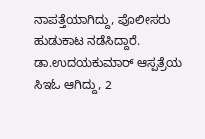ನಾಪತ್ತೆಯಾಗಿದ್ದು, ಪೊಲೀಸರು ಹುಡುಕಾಟ ನಡೆಸಿದ್ದಾರೆ.
ಡಾ.ಉದಯಕುಮಾರ್ ಆಸ್ಪತ್ರೆಯ ಸಿಇಓ ಆಗಿದ್ದು, 2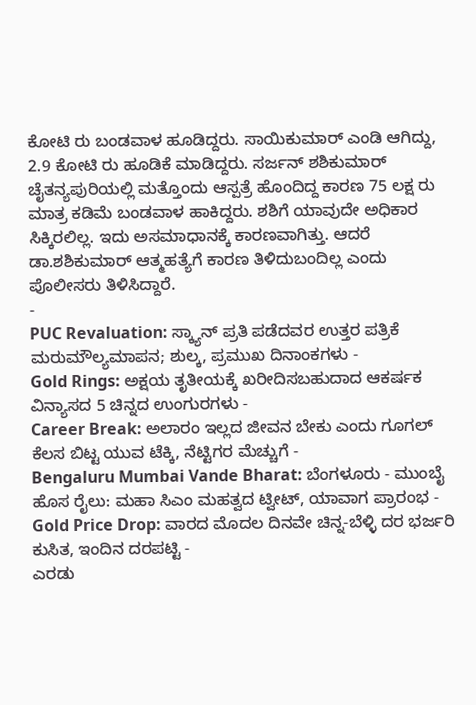ಕೋಟಿ ರು ಬಂಡವಾಳ ಹೂಡಿದ್ದರು. ಸಾಯಿಕುಮಾರ್ ಎಂಡಿ ಆಗಿದ್ದು, 2.9 ಕೋಟಿ ರು ಹೂಡಿಕೆ ಮಾಡಿದ್ದರು. ಸರ್ಜನ್ ಶಶಿಕುಮಾರ್ ಚೈತನ್ಯಪುರಿಯಲ್ಲಿ ಮತ್ತೊಂದು ಆಸ್ಪತ್ರೆ ಹೊಂದಿದ್ದ ಕಾರಣ 75 ಲಕ್ಷ ರು ಮಾತ್ರ ಕಡಿಮೆ ಬಂಡವಾಳ ಹಾಕಿದ್ದರು. ಶಶಿಗೆ ಯಾವುದೇ ಅಧಿಕಾರ ಸಿಕ್ಕಿರಲಿಲ್ಲ. ಇದು ಅಸಮಾಧಾನಕ್ಕೆ ಕಾರಣವಾಗಿತ್ತು. ಆದರೆ ಡಾ.ಶಶಿಕುಮಾರ್ ಆತ್ಮಹತ್ಯೆಗೆ ಕಾರಣ ತಿಳಿದುಬಂದಿಲ್ಲ ಎಂದು ಪೊಲೀಸರು ತಿಳಿಸಿದ್ದಾರೆ.
-
PUC Revaluation: ಸ್ಕ್ಯಾನ್ ಪ್ರತಿ ಪಡೆದವರ ಉತ್ತರ ಪತ್ರಿಕೆ ಮರುಮೌಲ್ಯಮಾಪನ; ಶುಲ್ಕ, ಪ್ರಮುಖ ದಿನಾಂಕಗಳು -
Gold Rings: ಅಕ್ಷಯ ತೃತೀಯಕ್ಕೆ ಖರೀದಿಸಬಹುದಾದ ಆಕರ್ಷಕ ವಿನ್ಯಾಸದ 5 ಚಿನ್ನದ ಉಂಗುರಗಳು -
Career Break: ಅಲಾರಂ ಇಲ್ಲದ ಜೀವನ ಬೇಕು ಎಂದು ಗೂಗಲ್ ಕೆಲಸ ಬಿಟ್ಟ ಯುವ ಟೆಕ್ಕಿ, ನೆಟ್ಟಿಗರ ಮೆಚ್ಚುಗೆ -
Bengaluru Mumbai Vande Bharat: ಬೆಂಗಳೂರು - ಮುಂಬೈ ಹೊಸ ರೈಲು: ಮಹಾ ಸಿಎಂ ಮಹತ್ವದ ಟ್ವೀಟ್, ಯಾವಾಗ ಪ್ರಾರಂಭ -
Gold Price Drop: ವಾರದ ಮೊದಲ ದಿನವೇ ಚಿನ್ನ-ಬೆಳ್ಳಿ ದರ ಭರ್ಜರಿ ಕುಸಿತ, ಇಂದಿನ ದರಪಟ್ಟಿ -
ಎರಡು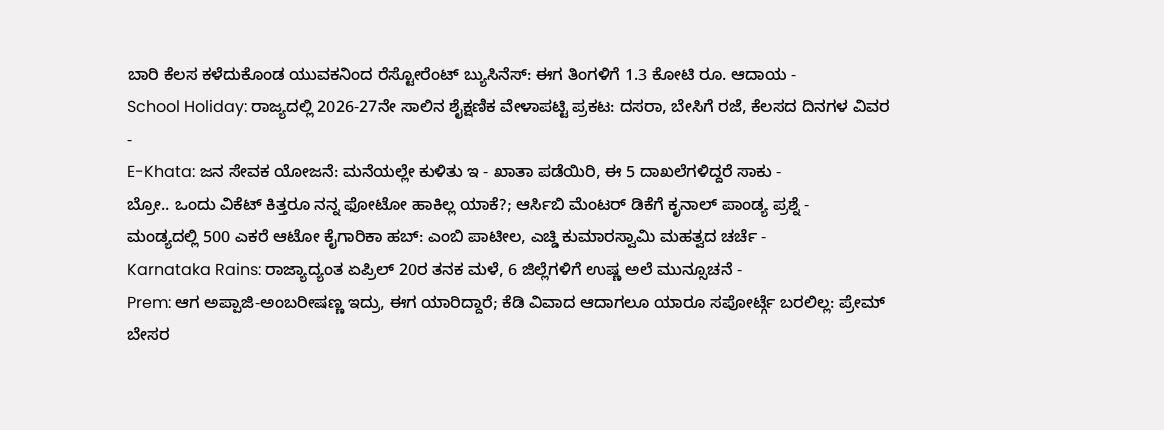ಬಾರಿ ಕೆಲಸ ಕಳೆದುಕೊಂಡ ಯುವಕನಿಂದ ರೆಸ್ಟೋರೆಂಟ್ ಬ್ಯುಸಿನೆಸ್: ಈಗ ತಿಂಗಳಿಗೆ 1.3 ಕೋಟಿ ರೂ. ಆದಾಯ -
School Holiday: ರಾಜ್ಯದಲ್ಲಿ 2026-27ನೇ ಸಾಲಿನ ಶೈಕ್ಷಣಿಕ ವೇಳಾಪಟ್ಟಿ ಪ್ರಕಟ: ದಸರಾ, ಬೇಸಿಗೆ ರಜೆ, ಕೆಲಸದ ದಿನಗಳ ವಿವರ -
E-Khata: ಜನ ಸೇವಕ ಯೋಜನೆ: ಮನೆಯಲ್ಲೇ ಕುಳಿತು ಇ - ಖಾತಾ ಪಡೆಯಿರಿ, ಈ 5 ದಾಖಲೆಗಳಿದ್ದರೆ ಸಾಕು -
ಬ್ರೋ.. ಒಂದು ವಿಕೆಟ್ ಕಿತ್ತರೂ ನನ್ನ ಫೋಟೋ ಹಾಕಿಲ್ಲ ಯಾಕೆ?; ಆರ್ಸಿಬಿ ಮೆಂಟರ್ ಡಿಕೆಗೆ ಕೃನಾಲ್ ಪಾಂಡ್ಯ ಪ್ರಶ್ನೆ -
ಮಂಡ್ಯದಲ್ಲಿ 500 ಎಕರೆ ಆಟೋ ಕೈಗಾರಿಕಾ ಹಬ್: ಎಂಬಿ ಪಾಟೀಲ, ಎಚ್ಡಿ ಕುಮಾರಸ್ವಾಮಿ ಮಹತ್ವದ ಚರ್ಚೆ -
Karnataka Rains: ರಾಜ್ಯಾದ್ಯಂತ ಏಪ್ರಿಲ್ 20ರ ತನಕ ಮಳೆ, 6 ಜಿಲ್ಲೆಗಳಿಗೆ ಉಷ್ಣ ಅಲೆ ಮುನ್ಸೂಚನೆ -
Prem: ಆಗ ಅಪ್ಪಾಜಿ-ಅಂಬರೀಷಣ್ಣ ಇದ್ರು, ಈಗ ಯಾರಿದ್ದಾರೆ; ಕೆಡಿ ವಿವಾದ ಆದಾಗಲೂ ಯಾರೂ ಸಪೋರ್ಟ್ಗೆ ಬರಲಿಲ್ಲ: ಪ್ರೇಮ್ ಬೇಸರ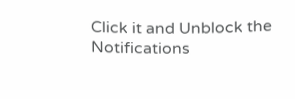Click it and Unblock the Notifications